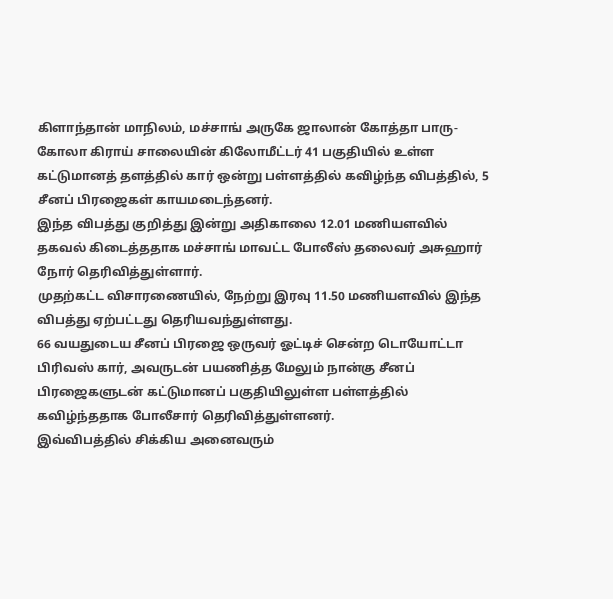கிளாந்தான் மாநிலம், மச்சாங் அருகே ஜாலான் கோத்தா பாரு-கோலா கிராய் சாலையின் கிலோமீட்டர் 41 பகுதியில் உள்ள கட்டுமானத் தளத்தில் கார் ஒன்று பள்ளத்தில் கவிழ்ந்த விபத்தில், 5 சீனப் பிரஜைகள் காயமடைந்தனர்.
இந்த விபத்து குறித்து இன்று அதிகாலை 12.01 மணியளவில் தகவல் கிடைத்ததாக மச்சாங் மாவட்ட போலீஸ் தலைவர் அசுஹார் நோர் தெரிவித்துள்ளார்.
முதற்கட்ட விசாரணையில், நேற்று இரவு 11.50 மணியளவில் இந்த விபத்து ஏற்பட்டது தெரியவந்துள்ளது.
66 வயதுடைய சீனப் பிரஜை ஒருவர் ஓட்டிச் சென்ற டொயோட்டா பிரிவஸ் கார், அவருடன் பயணித்த மேலும் நான்கு சீனப் பிரஜைகளுடன் கட்டுமானப் பகுதியிலுள்ள பள்ளத்தில் கவிழ்ந்ததாக போலீசார் தெரிவித்துள்ளனர்.
இவ்விபத்தில் சிக்கிய அனைவரும்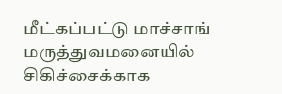மீட்கப்பட்டு மாச்சாங் மருத்துவமனையில் சிகிச்சைக்காக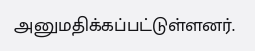அனுமதிக்கப்பட்டுள்ளனர்.